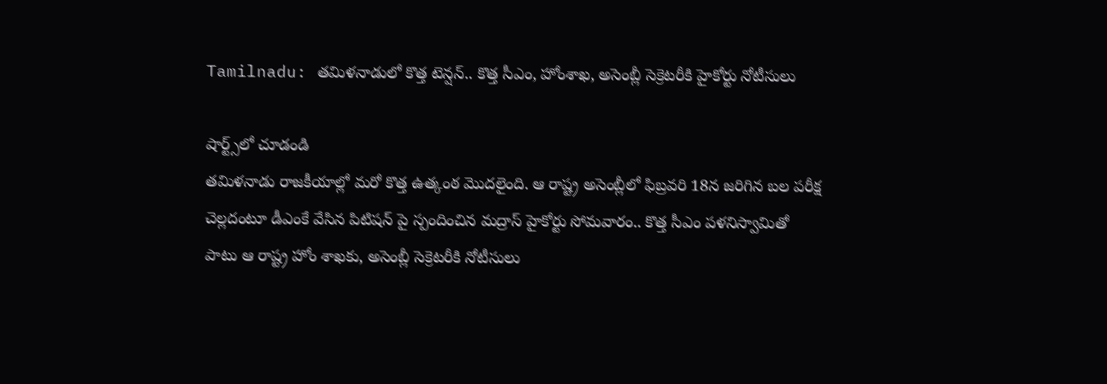Tamilnadu: తమిళనాడులో కొత్త టెన్షన్.. కొత్త సీఎం, హోంశాఖ, అసెంబ్లీ సెక్రెటరీకి హైకోర్టు నోటీసులు

షార్ట్స్‌లో చూడండి
తమిళనాడు రాజకీయాల్లో మరో కొత్త ఉత్కంఠ మొదలైంది. ఆ రాష్ట్ర అసెంబ్లీలో ఫిబ్రవరి 18న జరిగిన బల పరీక్ష చెల్లదంటూ డీఎంకే వేసిన పిటిషన్ పై స్పందించిన మద్రాస్ హైకోర్టు సోమవారం.. కొత్త సీఎం పళనిస్వామితో పాటు ఆ రాష్ట్ర హోం శాఖకు, అసెంబ్లీ సెక్రెటరీకి నోటీసులు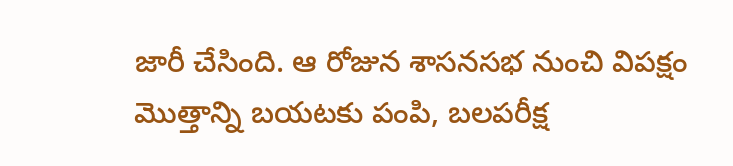జారీ చేసింది. ఆ రోజున శాసనసభ నుంచి విపక్షం మొత్తాన్ని బయటకు పంపి, బలపరీక్ష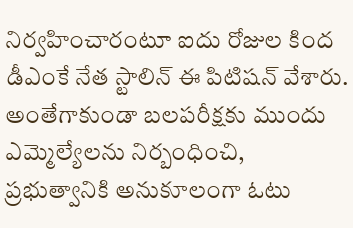నిర్వహించారంటూ ఐదు రోజుల కింద డీఎంకే నేత స్టాలిన్ ఈ పిటిషన్ వేశారు. అంతేగాకుండా బలపరీక్షకు ముందు ఎమ్మెల్యేలను నిర్బంధించి, ప్రభుత్వానికి అనుకూలంగా ఓటు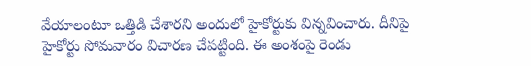వేయాలంటూ ఒత్తిడి చేశారని అందులో హైకోర్టుకు విన్నవించారు. దీనిపై హైకోర్టు సోమవారం విచారణ చేపట్టింది. ఈ అంశంపై రెండు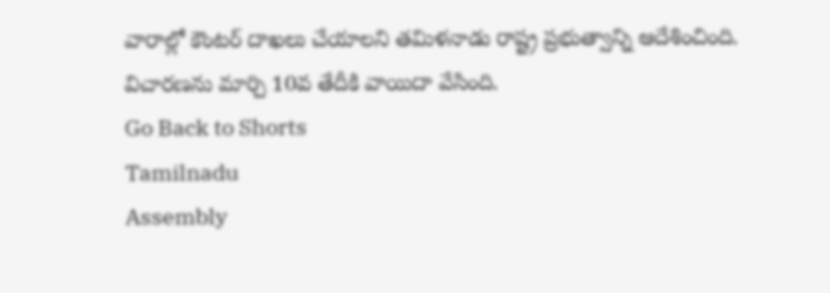వారాల్లో కౌంటర్ దాఖలు చేయాలని తమిళనాడు రాష్ట్ర ప్రభుత్వాన్ని ఆదేశించింది. విచారణను మార్చి 10వ తేదీకి వాయిదా వేసింది.
Go Back to Shorts
Tamilnadu
Assembly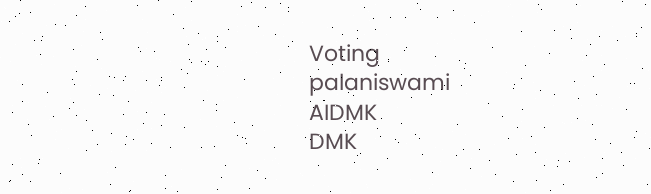Voting
palaniswami
AIDMK
DMK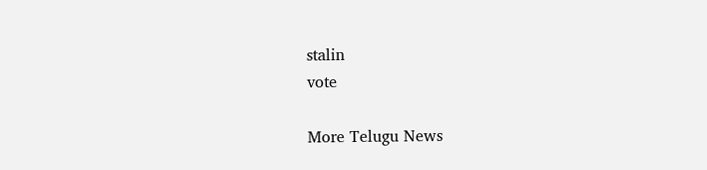stalin
vote

More Telugu News